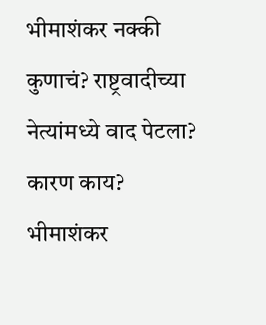भीमाशंकर नक्की कुणाचं? राष्ट्रवादीच्या नेत्यांमध्ये वाद पेटला? कारण काय?
भीमाशंकर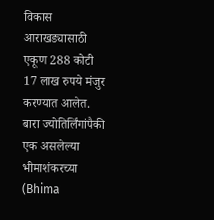विकास आराखड्यासाठी एकूण 288 कोटी 17 लाख रुपये मंजुर करण्यात आलेत.
बारा ज्योतिर्लिंगांपैकी एक असलेल्या भीमाशंकरच्या (Bhima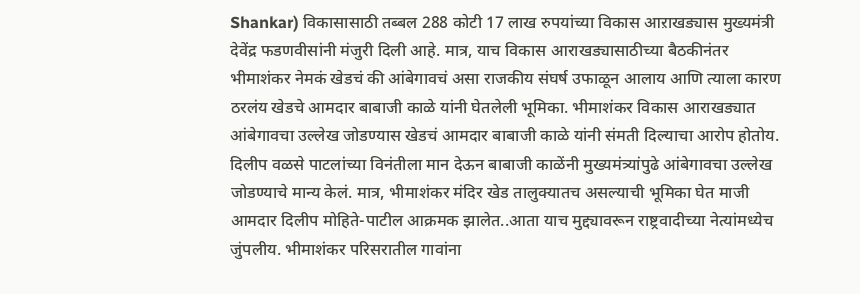Shankar) विकासासाठी तब्बल 288 कोटी 17 लाख रुपयांच्या विकास आऱाखड्यास मुख्यमंत्री देवेंद्र फडणवीसांनी मंजुरी दिली आहे. मात्र, याच विकास आराखड्यासाठीच्या बैठकीनंतर भीमाशंकर नेमकं खेडचं की आंबेगावचं असा राजकीय संघर्ष उफाळून आलाय आणि त्याला कारण ठरलंय खेडचे आमदार बाबाजी काळे यांनी घेतलेली भूमिका. भीमाशंकर विकास आराखड्यात आंबेगावचा उल्लेख जोडण्यास खेडचं आमदार बाबाजी काळे यांनी संमती दिल्याचा आरोप होतोय.
दिलीप वळसे पाटलांच्या विनंतीला मान देऊन बाबाजी काळेंनी मुख्यमंत्र्यांपुढे आंबेगावचा उल्लेख जोडण्याचे मान्य केलं. मात्र, भीमाशंकर मंदिर खेड तालुक्यातच असल्याची भूमिका घेत माजी आमदार दिलीप मोहिते-पाटील आक्रमक झालेत..आता याच मुद्द्यावरून राष्ट्रवादीच्या नेत्यांमध्येच जुंपलीय. भीमाशंकर परिसरातील गावांना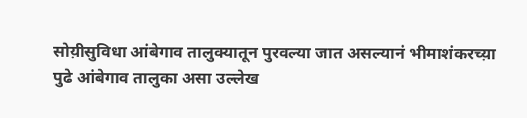सोय़ीसुविधा आंबेगाव तालुक्यातून पुरवल्या जात असल्यानं भीमाशंकरच्य़ा पुढे आंबेगाव तालुका असा उल्लेख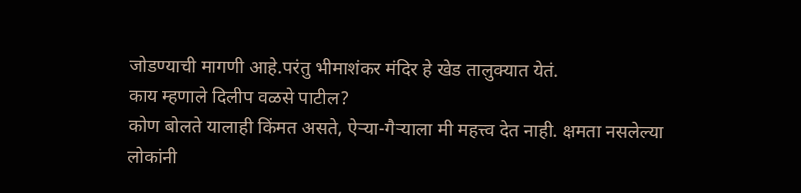जोडण्याची मागणी आहे.परंतु भीमाशंकर मंदिर हे खेड तालुक्यात येतं.
काय म्हणाले दिलीप वळसे पाटील?
कोण बोलते यालाही किंमत असते, ऐऱ्या-गैऱ्याला मी महत्त्व देत नाही. क्षमता नसलेल्या लोकांनी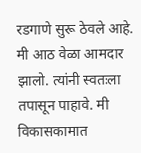रडगाणे सुरू ठेवले आहे. मी आठ वेळा आमदार झालो. त्यांनी स्वतःला तपासून पाहावे. मी विकासकामात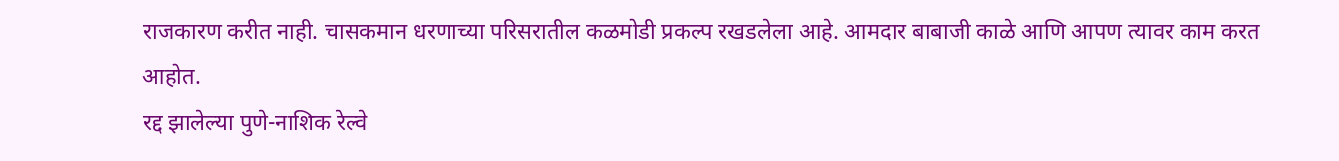राजकारण करीत नाही. चासकमान धरणाच्या परिसरातील कळमोडी प्रकल्प रखडलेला आहे. आमदार बाबाजी काळे आणि आपण त्यावर काम करत आहोत.
रद्द झालेल्या पुणे-नाशिक रेल्वे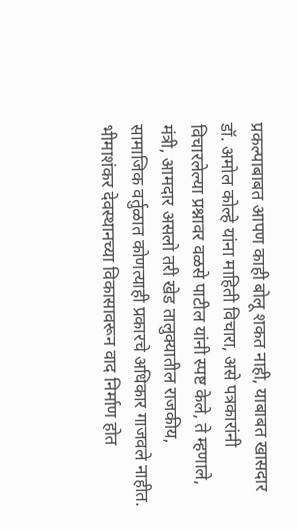प्रकल्पाबाबत आपण काही बोलू शकत नाही, याबाबत खासदार डॉ. अमोल कोल्हे यांना माहिती विचारा, असे पत्रकारांनी विचारलेल्या प्रश्नावर वळसे पाटील यांनी स्पष्ट केले, ते म्हणाले, मंत्री, आमदार असलो तरी खेड तालुक्यातील राजकीय, सामाजिक वर्तुळात कोणत्याही प्रकारचे अधिकार गाजवले नाहीत. भीमाशंकर देवस्थानच्या विकासावरून वाद निर्माण होत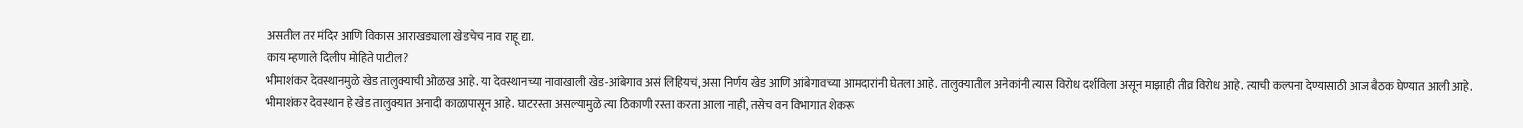असतील तर मंदिर आणि विकास आराखड्याला खेडचेच नाव राहू द्या.
काय म्हणाले दिलीप मोहिते पाटील?
भीमाशंकर देवस्थानमुळे खेड तालुक्याची ओळख आहे. या देवस्थानच्या नावाखाली खेड-आंबेगाव असं लिहियचं, असा निर्णय खेड आणि आंबेगावच्या आमदारांनी घेतला आहे. तालुक्यातील अनेकांनी त्यास विरोध दर्शविला असून माझाही तीव्र विरोध आहे. त्याची कल्पना देण्यासाठी आज बैठक घेण्यात आली आहे.
भीमाशंकर देवस्थान हे खेड तालुक्यात अनादी काळापासून आहे. घाटरस्ता असल्यामुळे त्या ठिकाणी रस्ता करता आला नाही, तसेच वन विभागात शेकरू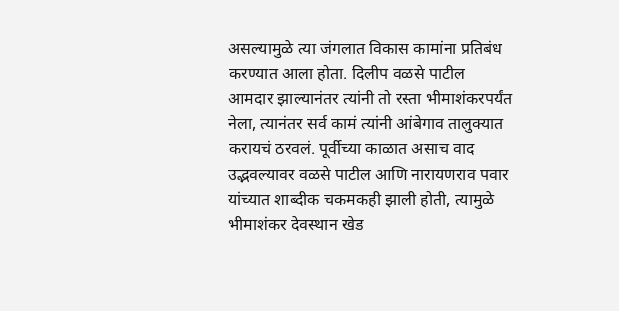असल्यामुळे त्या जंगलात विकास कामांना प्रतिबंध करण्यात आला होता. दिलीप वळसे पाटील आमदार झाल्यानंतर त्यांनी तो रस्ता भीमाशंकरपर्यंत नेला, त्यानंतर सर्व कामं त्यांनी आंबेगाव तालुक्यात करायचं ठरवलं. पूर्वीच्या काळात असाच वाद उद्भवल्यावर वळसे पाटील आणि नारायणराव पवार यांच्यात शाब्दीक चकमकही झाली होती, त्यामुळे भीमाशंकर देवस्थान खेड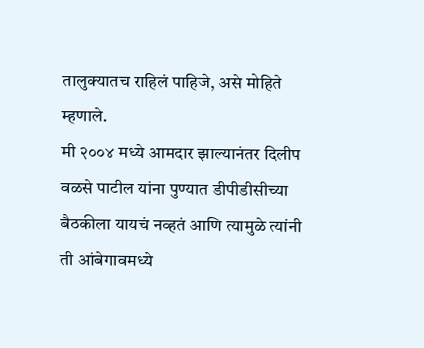तालुक्यातच राहिलं पाहिजे, असे मोहिते म्हणाले.
मी २००४ मध्ये आमदार झाल्यानंतर दिलीप वळसे पाटील यांना पुण्यात डीपीडीसीच्या बैठकीला यायचं नव्हतं आणि त्यामुळे त्यांनी ती आंबेगावमध्ये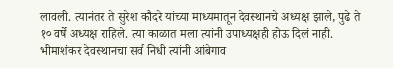लावली. त्यानंतर ते सुरेश कौदरे यांच्या माध्यमातून देवस्थानचे अध्यक्ष झाले, पुढे ते १० वर्षे अध्यक्ष राहिले. त्या काळात मला त्यांनी उपाध्यक्षही होऊ दिलं नाही. भीमाशंकर देवस्थानचा सर्व निधी त्यांनी आंबेगाव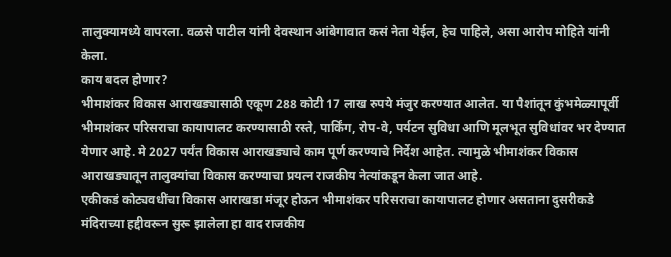तालुक्यामध्ये वापरला. वळसे पाटील यांनी देवस्थान आंबेगावात कसं नेता येईल, हेच पाहिले, असा आरोप मोहिते यांनी केला.
काय बदल होणार?
भीमाशंकर विकास आराखड्यासाठी एकूण 288 कोटी 17 लाख रुपये मंजुर करण्यात आलेत. या पैशांतून कुंभमेळ्यापूर्वी भीमाशंकर परिसराचा कायापालट करण्यासाठी रस्ते, पार्किंग, रोप-वे, पर्यटन सुविधा आणि मूलभूत सुविधांवर भर देण्यात येणार आहे. मे 2027 पर्यंत विकास आराखड्याचे काम पूर्ण करण्याचे निर्देश आहेत. त्यामुळे भीमाशंकर विकास आराखड्यातून तालुक्यांचा विकास करण्याचा प्रयत्न राजकीय नेत्यांकडून केला जात आहे.
एकीकडं कोट्यवधींचा विकास आराखडा मंजूर होऊन भीमाशंकर परिसराचा कायापालट होणार असताना दुसरीकडे मंदिराच्या हद्दीवरून सुरू झालेला हा वाद राजकीय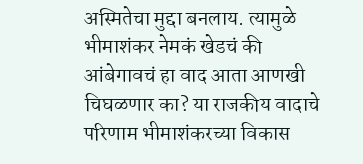अस्मितेचा मुद्दा बनलाय. त्यामुळे भीमाशंकर नेमकं खेडचं की आंबेगावचं हा वाद आता आणखी चिघळणार का? या राजकीय वादाचे परिणाम भीमाशंकरच्या विकास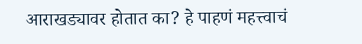आराखड्यावर होतात का? हे पाहणं महत्त्वाचं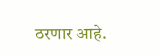ठरणार आहे.